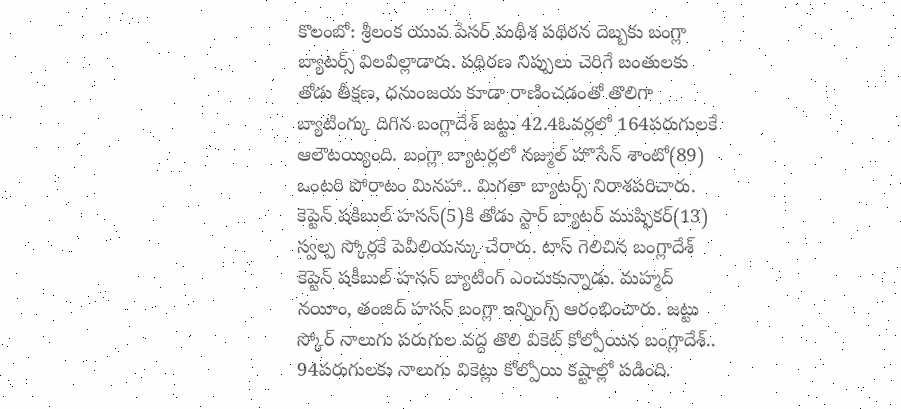కొలంబో: శ్రీలంక యువ పేసర్ మథీశ పథిరన దెబ్బకు బంగ్లా బ్యాటర్స్ విలవిల్లాడారు. పథిరణ నిప్పులు చెరిగే బంతులకు తోడు తీక్షణ, ధనుంజయ కూడా రాణించడంతో తొలిగా బ్యాటింగ్కు దిగిన బంగ్లాదేశ్ జట్టు 42.4ఓవర్లలో 164పరుగులకే ఆలౌటయ్యింది. బంగ్లా బ్యాటర్లలో నజ్ముల్ హొసేన్ శాంటో(89) ఒంటరి పోరాటం మినహా.. మిగతా బ్యాటర్స్ నిరాశపరిచారు. కెప్టెన్ షకిబుల్ హసన్(5)కి తోడు స్టార్ బ్యాటర్ ముష్ఫికర్(13) స్వల్ప స్కోర్లకే పెవీలియన్కు చేరారు. టాస్ గెలిచిన బంగ్లాదేశ్ కెప్టెన్ షకీబుల్ హసన్ బ్యాటింగ్ ఎంచుకున్నాడు. మహ్మద్ నయీం, తంజిద్ హసన్ బంగ్లా ఇన్నింగ్స్ ఆరంభించారు. జట్టు స్కోర్ నాలుగు పరుగుల వద్ద తొలి వికెట్ కోల్పోయిన బంగ్లాదేశ్.. 94పరుగులకు నాలుగు వికెట్లు కోల్పోయి కష్టాల్లో పడింది.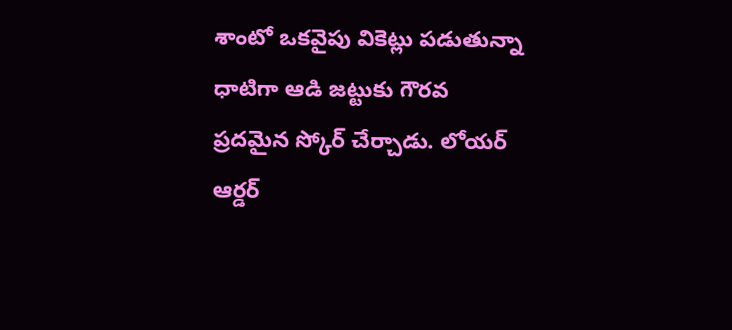శాంటో ఒకవైపు వికెట్లు పడుతున్నా ధాటిగా ఆడి జట్టుకు గౌరవ ప్రదమైన స్కోర్ చేర్చాడు. లోయర్ ఆర్డర్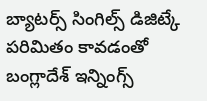బ్యాటర్స్ సింగిల్స్ డిజిట్కే పరిమితం కావడంతో బంగ్లాదేశ్ ఇన్నింగ్స్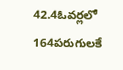42.4ఓవర్లలో 164పరుగులకే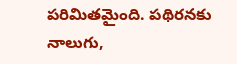పరిమితమైంది. పథిరనకు నాలుగు,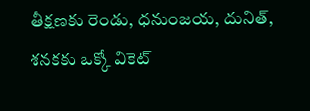తీక్షణకు రెండు, ధనుంజయ, దునిత్, శనకకు ఒక్కో వికెట్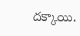దక్కాయి.